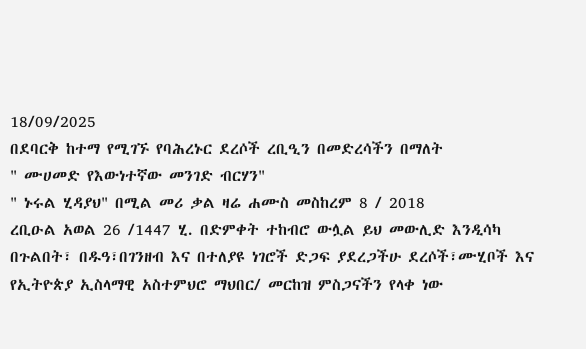18/09/2025
በደባርቅ ከተማ የሚገኙ የባሕረኑር ደረሶች ረቢዒን በመድረሳችን በማለት
" ሙሀመድ የእውነተኛው መንገድ ብርሃን"
" ኑሩል ሂዳያህ" በሚል መሪ ቃል ዛሬ ሐሙስ መስከረም 8 / 2018
ረቢዑል አወል 26 /1447 ሂ. በድምቀት ተከብሮ ውሏል ይህ መውሊድ እንዲሳካ በጉልበት፣ በዱዓ፣በገንዘብ እና በተለያዩ ነገሮች ድጋፍ ያደረጋችሁ ደረሶች፣ሙሂቦች እና የኢትዮጵያ ኢስላማዊ አስተምህሮ ማህበር/ መርከዝ ምስጋናችን የላቀ ነው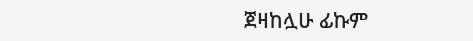ጀዛከሏሁ ፊኩም